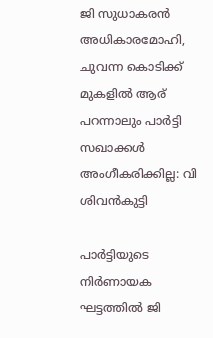ജി സുധാകരൻ അധികാരമോഹി, ചുവന്ന കൊടിക്ക് മുകളിൽ ആര് പറന്നാലും പാർട്ടി സഖാക്കൾ അംഗീകരിക്കില്ല: വി ശിവൻകുട്ടി

പാർട്ടിയുടെ നിർണായക ഘട്ടത്തിൽ ജി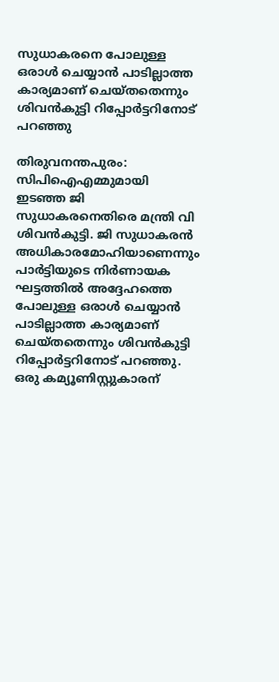സുധാകരനെ പോലുള്ള ഒരാൾ ചെയ്യാൻ പാടില്ലാത്ത കാര്യമാണ് ചെയ്തതെന്നും ശിവൻകുട്ടി റിപ്പോർട്ടറിനോട് പറഞ്ഞു

തിരുവനന്തപുരം: സിപിഐഎമ്മുമായി ഇടഞ്ഞ ജി സുധാകരനെതിരെ മന്ത്രി വി ശിവൻകുട്ടി. ജി സുധാകരൻ അധികാരമോഹിയാണെന്നും പാർട്ടിയുടെ നിർണായക ഘട്ടത്തിൽ അദ്ദേഹത്തെ പോലുള്ള ഒരാൾ ചെയ്യാൻ പാടില്ലാത്ത കാര്യമാണ് ചെയ്തതെന്നും ശിവൻകുട്ടി റിപ്പോർട്ടറിനോട് പറഞ്ഞു. ഒരു കമ്യൂണിസ്റ്റുകാരന്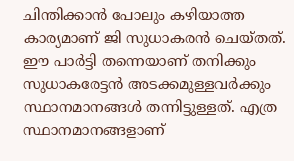ചിന്തിക്കാൻ പോലും കഴിയാത്ത കാര്യമാണ് ജി സുധാകരൻ ചെയ്തത്. ഈ പാർട്ടി തന്നെയാണ് തനിക്കും സുധാകരേട്ടൻ അടക്കമുള്ളവർക്കും സ്ഥാനമാനങ്ങൾ തന്നിട്ടുള്ളത്. എത്ര സ്ഥാനമാനങ്ങളാണ്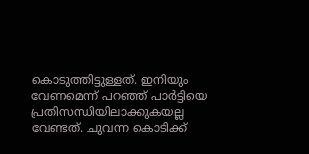കൊടുത്തിട്ടുള്ളത്. ഇനിയും വേണമെന്ന് പറഞ്ഞ് പാർട്ടിയെ പ്രതിസന്ധിയിലാക്കുകയല്ല വേണ്ടത്. ചുവന്ന കൊടിക്ക്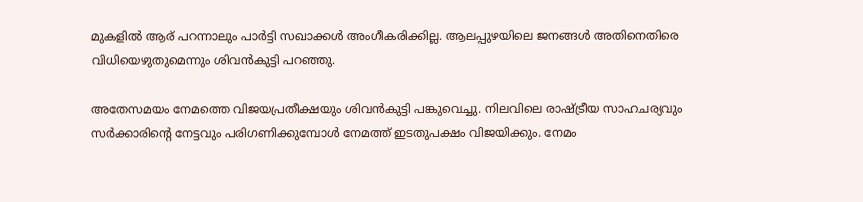മുകളിൽ ആര് പറന്നാലും പാർട്ടി സഖാക്കൾ അംഗീകരിക്കില്ല. ആലപ്പുഴയിലെ ജനങ്ങൾ അതിനെതിരെ വിധിയെഴുതുമെന്നും ശിവൻകുട്ടി പറഞ്ഞു.

അതേസമയം നേമത്തെ വിജയപ്രതീക്ഷയും ശിവൻകുട്ടി പങ്കുവെച്ചു. നിലവിലെ രാഷ്ട്രീയ സാഹചര്യവും സർക്കാരിന്റെ നേട്ടവും പരിഗണിക്കുമ്പോൾ നേമത്ത് ഇടതുപക്ഷം വിജയിക്കും. നേമം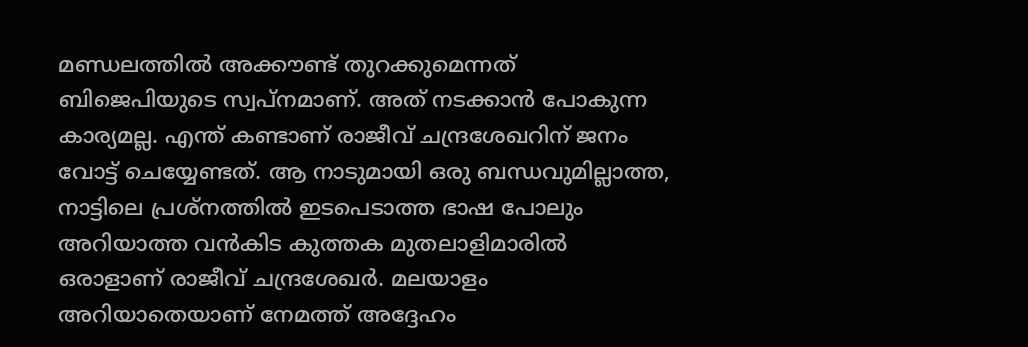മണ്ഡലത്തിൽ അക്കൗണ്ട് തുറക്കുമെന്നത് ബിജെപിയുടെ സ്വപ്‌നമാണ്. അത് നടക്കാൻ പോകുന്ന കാര്യമല്ല. എന്ത് കണ്ടാണ് രാജീവ് ചന്ദ്രശേഖറിന് ജനം വോട്ട് ചെയ്യേണ്ടത്. ആ നാടുമായി ഒരു ബന്ധവുമില്ലാത്ത, നാട്ടിലെ പ്രശ്‌നത്തിൽ ഇടപെടാത്ത ഭാഷ പോലും അറിയാത്ത വൻകിട കുത്തക മുതലാളിമാരിൽ ഒരാളാണ് രാജീവ് ചന്ദ്രശേഖർ. മലയാളം അറിയാതെയാണ് നേമത്ത് അദ്ദേഹം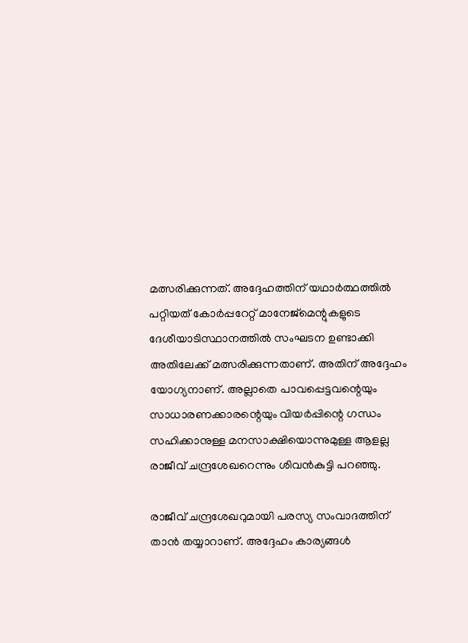മത്സരിക്കുന്നത്. അദ്ദേഹത്തിന് യഥാർത്ഥത്തിൽ പറ്റിയത് കോർപ്പറേറ്റ് മാനേജ്‌മെന്റുകളുടെ ദേശീയാടിസ്ഥാനത്തിൽ സംഘടന ഉണ്ടാക്കി അതിലേക്ക് മത്സരിക്കുന്നതാണ്. അതിന് അദ്ദേഹം യോഗ്യനാണ്. അല്ലാതെ പാവപ്പെട്ടവന്റെയും സാധാരണക്കാരന്റെയും വിയർപ്പിന്റെ ഗന്ധം സഹിക്കാനുള്ള മനസാക്ഷിയൊന്നുമുള്ള ആളല്ല രാജീവ് ചന്ദ്രശേഖറെന്നും ശിവൻകുട്ടി പറഞ്ഞു.

രാജീവ് ചന്ദ്രശേഖറുമായി പരസ്യ സംവാദത്തിന് താൻ തയ്യാറാണ്. അദ്ദേഹം കാര്യങ്ങൾ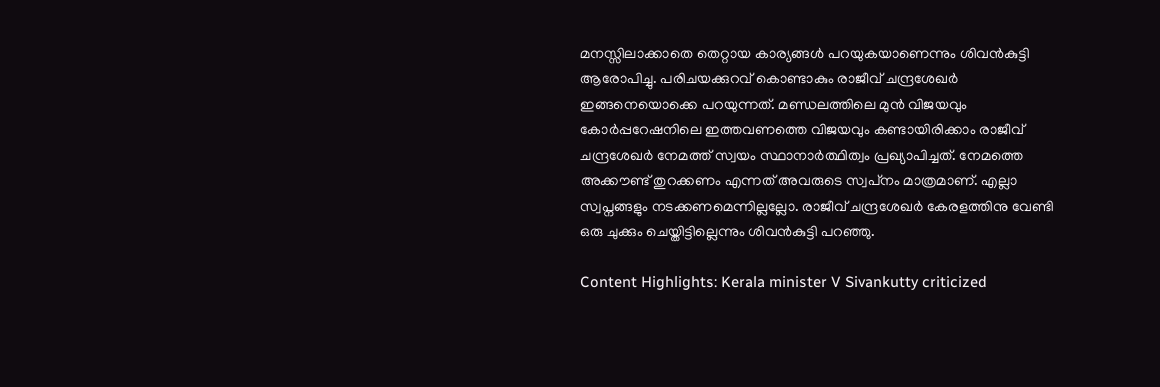മനസ്സിലാക്കാതെ തെറ്റായ കാര്യങ്ങൾ പറയുകയാണെന്നും ശിവൻകുട്ടി ആരോപിച്ചു. പരിചയക്കുറവ് കൊണ്ടാകും രാജീവ് ചന്ദ്രശേഖർ ഇങ്ങനെയൊക്കെ പറയുന്നത്. മണ്ഡലത്തിലെ മുൻ വിജയവും കോർപ്പറേഷനിലെ ഇത്തവണത്തെ വിജയവും കണ്ടായിരിക്കാം രാജീവ് ചന്ദ്രശേഖർ നേമത്ത് സ്വയം സ്ഥാനാർത്ഥിത്വം പ്രഖ്യാപിച്ചത്. നേമത്തെ അക്കൗണ്ട് തുറക്കണം എന്നത് അവരുടെ സ്വപ്‌നം മാത്രമാണ്. എല്ലാ സ്വപ്നങ്ങളും നടക്കണമെന്നില്ലല്ലോ. രാജീവ് ചന്ദ്രശേഖർ കേരളത്തിനു വേണ്ടി ഒരു ചുക്കും ചെയ്തിട്ടില്ലെന്നും ശിവൻകുട്ടി പറഞ്ഞു.

Content Highlights: Kerala minister V Sivankutty criticized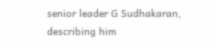senior leader G Sudhakaran, describing him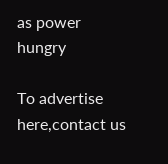as power hungry

To advertise here,contact us